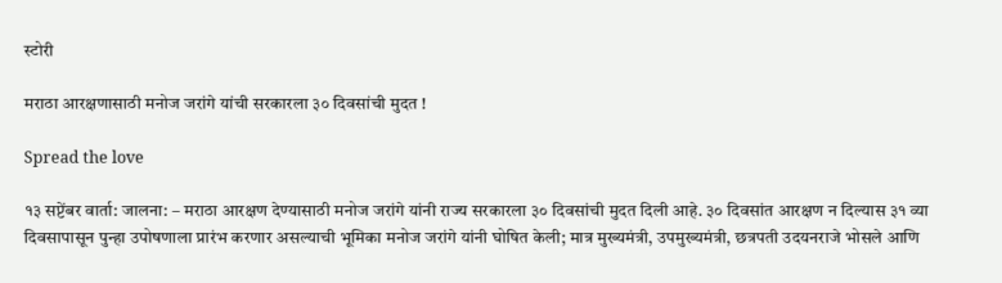स्टोरी

मराठा आरक्षणासाठी मनोज जरांगे यांची सरकारला ३० दिवसांची मुदत !

Spread the love

१३ सप्टेंबर वार्ता: जालना: – मराठा आरक्षण देण्‍यासाठी मनोज जरांगे यांनी राज्‍य सरकारला ३० दिवसांची मुदत दिली आहे. ३० दिवसांत आरक्षण न दिल्‍यास ३१ व्‍या दिवसापासून पुन्‍हा उपोषणाला प्रारंभ करणार असल्‍याची भूमिका मनोज जरांगे यांनी घोषित केली; मात्र मुख्‍यमंत्री, उपमुख्‍यमंत्री, छत्रपती उदयनराजे भोसले आणि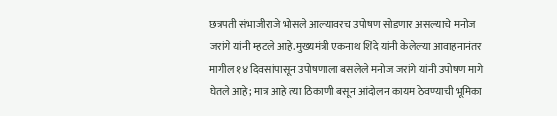छत्रपती संभाजीराजे भोसले आल्‍यावरच उपोषण सोडणार असल्‍याचे मनोज जरांगे यांनी म्‍हटले आहे.मुख्‍यमंत्री एकनाथ शिंदे यांनी केलेल्‍या आवाहनानंतर मागील १४ दिवसांपासून उपोषणाला बसलेले मनोज जरांगे यांनी उपोषण मागे घेतले आहे; मात्र आहे त्‍या ठिकाणी बसून आंदोलन कायम ठेवण्‍याची भूमिका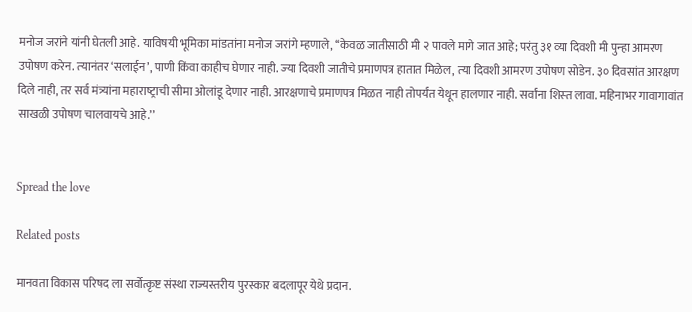मनोज जरांने यांनी घेतली आहे. याविषयी भूमिका मांडतांना मनोज जरांगे म्‍हणाले, ‘‘केवळ जातीसाठी मी २ पावले मागे जात आहे; परंतु ३१ व्‍या दिवशी मी पुन्‍हा आमरण उपोषण करेन. त्‍यानंतर ‘सलाईन’, पाणी किंवा काहीच घेणार नाही. ज्‍या दिवशी जातीचे प्रमाणपत्र हातात मिळेल, त्‍या दिवशी आमरण उपोषण सोडेन. ३० दिवसांत आरक्षण दिले नाही, तर सर्व मंत्र्यांना महाराष्‍ट्राची सीमा ओलांडू देणार नाही. आरक्षणाचे प्रमाणपत्र मिळत नाही तोपर्यंत येथून हालणार नाही. सर्वांना शिस्‍त लावा. महिनाभर गावागावांत साखळी उपोषण चालवायचे आहे.’’


Spread the love

Related posts

मानवता विकास परिषद ला सर्वोत्कृष्ट संस्था राज्यस्तरीय पुरस्कार बदलापूर येथे प्रदान.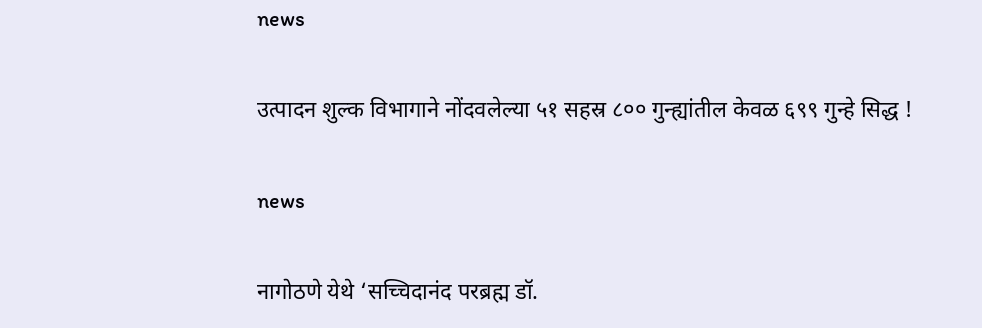news

उत्पादन शुल्क विभागाने नोंदवलेल्या ५१ सहस्र ८०० गुन्ह्यांतील केवळ ६९९ गुन्हे सिद्ध !

news

नागोठणे येथे ‘सच्चिदानंद परब्रह्म डॉ.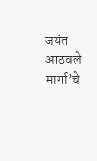जयंत आठवले मार्गा’चे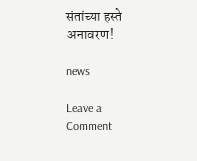संतांच्या हस्ते अनावरण!

news

Leave a Comment